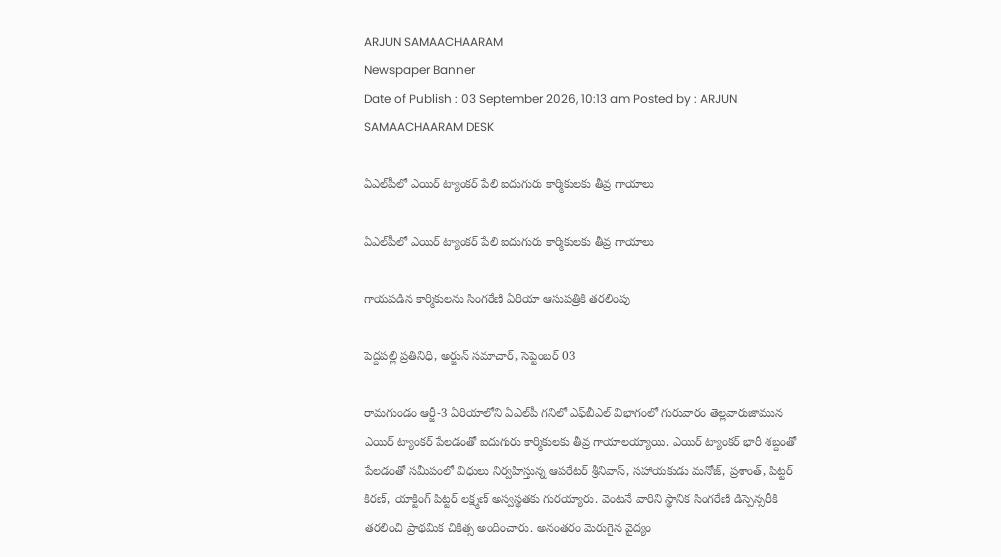ARJUN SAMAACHAARAM
Newspaper Banner
Date of Publish : 03 September 2026, 10:13 am Posted by : ARJUN SAMAACHAARAM DESK

ఏఎల్‌పీలో ఎయిర్ ట్యాంకర్ పేలి ఐదుగురు కార్మికులకు తీవ్ర గాయాలు

ఏఎల్‌పీలో ఎయిర్ ట్యాంకర్ పేలి ఐదుగురు కార్మికులకు తీవ్ర గాయాలు

గాయపడిన కార్మికులను సింగరేణి ఏరియా ఆసుపత్రికి తరలింపు

పెద్దపల్లి ప్రతినిధి, అర్జున్ సమాచార్, సెప్టెంబర్ 03

రామగుండం ఆర్జీ-3 ఏరియాలోని ఏఎల్‌పీ గనిలో ఎఫ్‌బీఎల్ విభాగంలో గురువారం తెల్లవారుజామున ఎయిర్ ట్యాంకర్ పేలడంతో ఐదుగురు కార్మికులకు తీవ్ర గాయాలయ్యాయి. ఎయిర్ ట్యాంకర్ భారీ శబ్దంతో పేలడంతో సమీపంలో విధులు నిర్వహిస్తున్న ఆపరేటర్ శ్రీనివాస్, సహాయకుడు మనోజ్, ప్రశాంత్, పిట్టర్ కిరణ్, యాక్టింగ్ పిట్టర్ లక్ష్మణ్ అస్వస్థతకు గురయ్యారు. వెంటనే వారిని స్థానిక సింగరేణి డిస్పెన్సరీకి తరలించి ప్రాథమిక చికిత్స అందించారు. అనంతరం మెరుగైన వైద్యం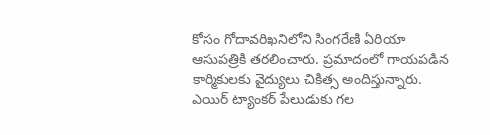కోసం గోదావరిఖనిలోని సింగరేణి ఏరియా ఆసుపత్రికి తరలించారు. ప్రమాదంలో గాయపడిన కార్మికులకు వైద్యులు చికిత్స అందిస్తున్నారు. ఎయిర్ ట్యాంకర్ పేలుడుకు గల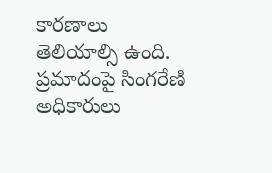కారణాలు తెలియాల్సి ఉంది. ప్రమాదంపై సింగరేణి అధికారులు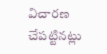విచారణ చేపట్టినట్లు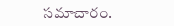సమాచారం.